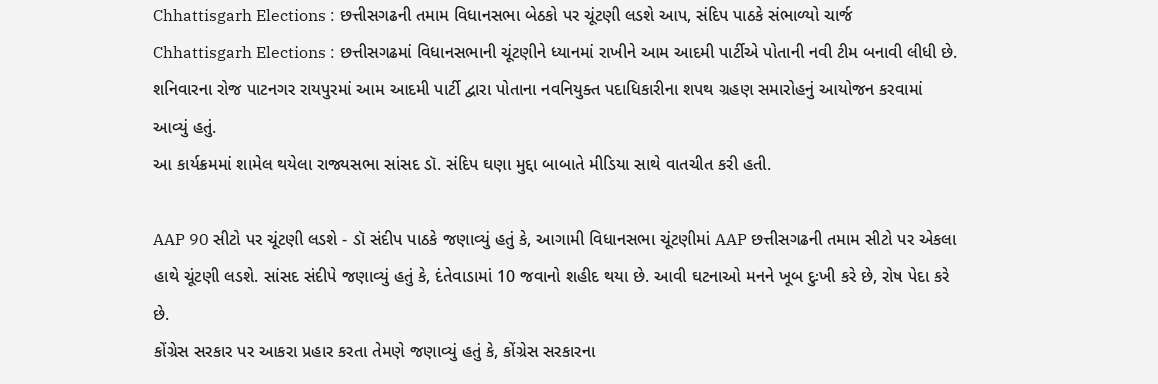Chhattisgarh Elections : છત્તીસગઢની તમામ વિધાનસભા બેઠકો પર ચૂંટણી લડશે આપ, સંદિપ પાઠકે સંભાળ્યો ચાર્જ
Chhattisgarh Elections : છત્તીસગઢમાં વિધાનસભાની ચૂંટણીને ધ્યાનમાં રાખીને આમ આદમી પાર્ટીએ પોતાની નવી ટીમ બનાવી લીધી છે. શનિવારના રોજ પાટનગર રાયપુરમાં આમ આદમી પાર્ટી દ્વારા પોતાના નવનિયુક્ત પદાધિકારીના શપથ ગ્રહણ સમારોહનું આયોજન કરવામાં આવ્યું હતું.
આ કાર્યક્રમમાં શામેલ થયેલા રાજ્યસભા સાંસદ ડૉ. સંદિપ ઘણા મુદ્દા બાબાતે મીડિયા સાથે વાતચીત કરી હતી.

AAP 90 સીટો પર ચૂંટણી લડશે - ડૉ સંદીપ પાઠકે જણાવ્યું હતું કે, આગામી વિધાનસભા ચૂંટણીમાં AAP છત્તીસગઢની તમામ સીટો પર એકલા હાથે ચૂંટણી લડશે. સાંસદ સંદીપે જણાવ્યું હતું કે, દંતેવાડામાં 10 જવાનો શહીદ થયા છે. આવી ઘટનાઓ મનને ખૂબ દુઃખી કરે છે, રોષ પેદા કરે છે.
કોંગ્રેસ સરકાર પર આકરા પ્રહાર કરતા તેમણે જણાવ્યું હતું કે, કોંગ્રેસ સરકારના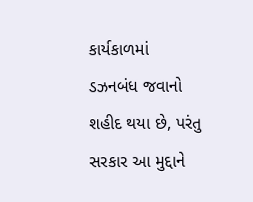કાર્યકાળમાં ડઝનબંધ જવાનો શહીદ થયા છે, પરંતુ સરકાર આ મુદ્દાને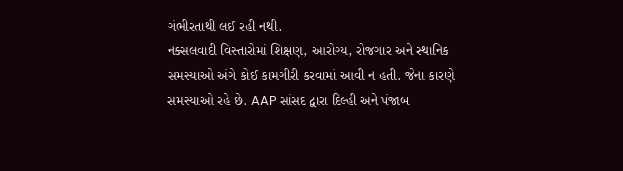ગંભીરતાથી લઈ રહી નથી.
નક્સલવાદી વિસ્તારોમાં શિક્ષણ, આરોગ્ય, રોજગાર અને સ્થાનિક સમસ્યાઓ અંગે કોઈ કામગીરી કરવામાં આવી ન હતી. જેના કારણે સમસ્યાઓ રહે છે. AAP સાંસદ દ્વારા દિલ્હી અને પંજાબ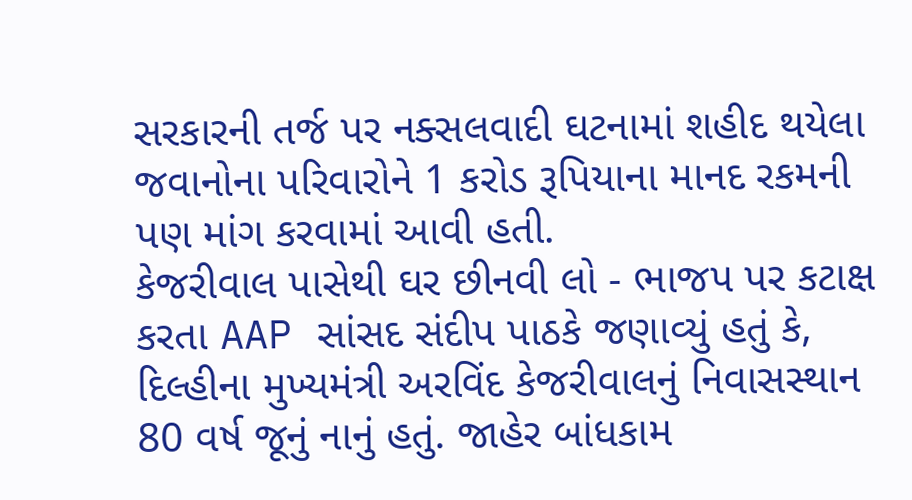સરકારની તર્જ પર નક્સલવાદી ઘટનામાં શહીદ થયેલા જવાનોના પરિવારોને 1 કરોડ રૂપિયાના માનદ રકમની પણ માંગ કરવામાં આવી હતી.
કેજરીવાલ પાસેથી ઘર છીનવી લો - ભાજપ પર કટાક્ષ કરતા AAP સાંસદ સંદીપ પાઠકે જણાવ્યું હતું કે, દિલ્હીના મુખ્યમંત્રી અરવિંદ કેજરીવાલનું નિવાસસ્થાન 80 વર્ષ જૂનું નાનું હતું. જાહેર બાંધકામ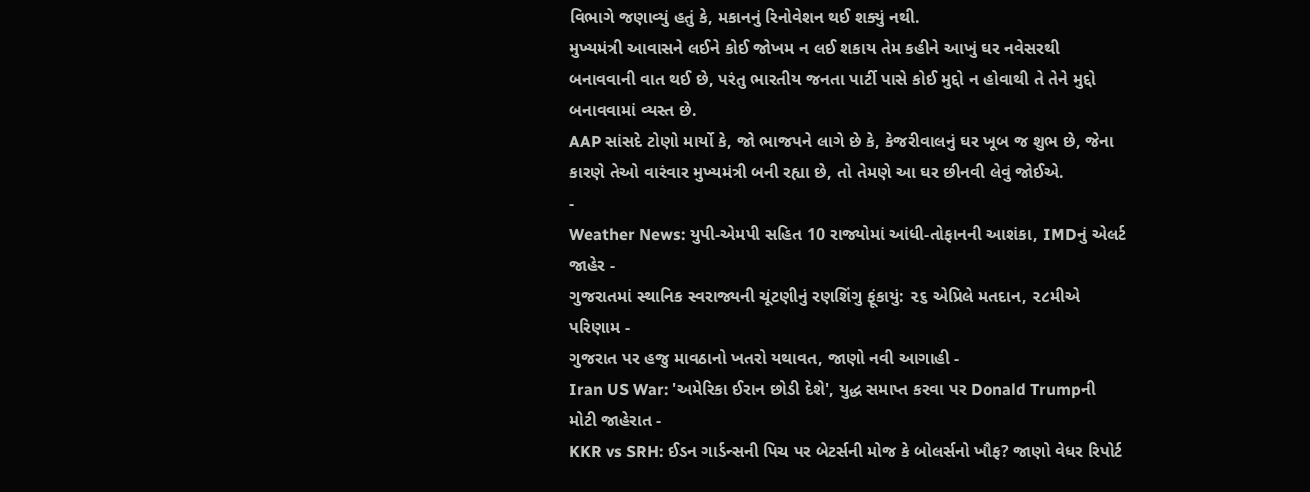વિભાગે જણાવ્યું હતું કે, મકાનનું રિનોવેશન થઈ શક્યું નથી.
મુખ્યમંત્રી આવાસને લઈને કોઈ જોખમ ન લઈ શકાય તેમ કહીને આખું ઘર નવેસરથી બનાવવાની વાત થઈ છે, પરંતુ ભારતીય જનતા પાર્ટી પાસે કોઈ મુદ્દો ન હોવાથી તે તેને મુદ્દો બનાવવામાં વ્યસ્ત છે.
AAP સાંસદે ટોણો માર્યો કે, જો ભાજપને લાગે છે કે, કેજરીવાલનું ઘર ખૂબ જ શુભ છે, જેના કારણે તેઓ વારંવાર મુખ્યમંત્રી બની રહ્યા છે, તો તેમણે આ ઘર છીનવી લેવું જોઈએ.
-
Weather News: યુપી-એમપી સહિત 10 રાજ્યોમાં આંધી-તોફાનની આશંકા, IMDનું એલર્ટ જાહેર -
ગુજરાતમાં સ્થાનિક સ્વરાજ્યની ચૂંટણીનું રણશિંગુ ફૂંકાયું: ૨૬ એપ્રિલે મતદાન, ૨૮મીએ પરિણામ -
ગુજરાત પર હજુ માવઠાનો ખતરો યથાવત, જાણો નવી આગાહી -
Iran US War: 'અમેરિકા ઈરાન છોડી દેશે', યુદ્ધ સમાપ્ત કરવા પર Donald Trumpની મોટી જાહેરાત -
KKR vs SRH: ઈડન ગાર્ડન્સની પિચ પર બેટર્સની મોજ કે બોલર્સનો ખૌફ? જાણો વેધર રિપોર્ટ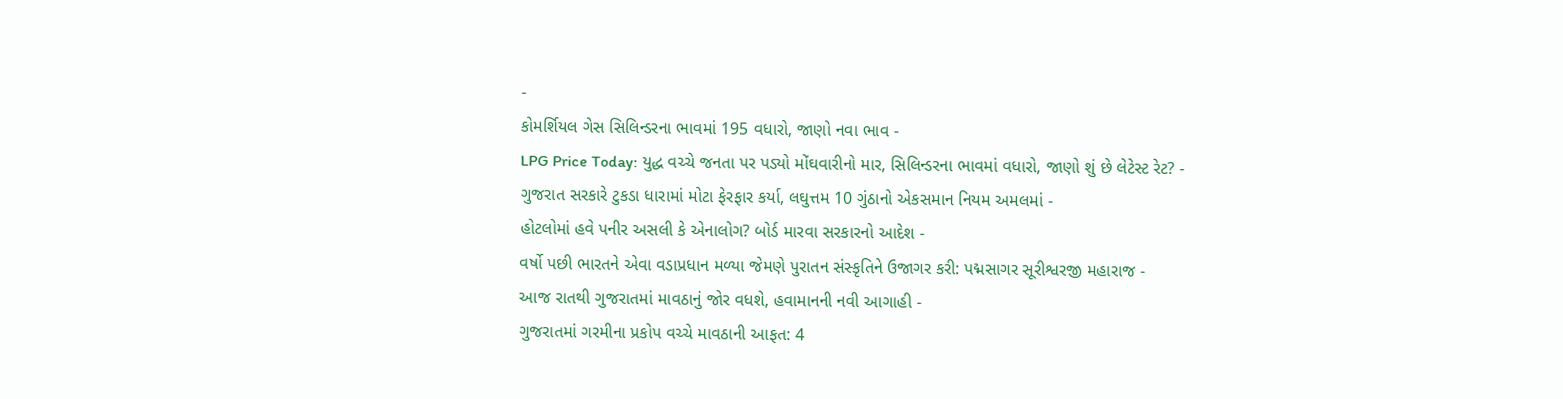-
કોમર્શિયલ ગેસ સિલિન્ડરના ભાવમાં 195 વધારો, જાણો નવા ભાવ -
LPG Price Today: યુદ્ધ વચ્ચે જનતા પર પડ્યો મોંઘવારીનો માર, સિલિન્ડરના ભાવમાં વધારો, જાણો શું છે લેટેસ્ટ રેટ? -
ગુજરાત સરકારે ટુકડા ધારામાં મોટા ફેરફાર કર્યા, લઘુત્તમ 10 ગુંઠાનો એકસમાન નિયમ અમલમાં -
હોટલોમાં હવે પનીર અસલી કે એનાલોગ? બોર્ડ મારવા સરકારનો આદેશ -
વર્ષો પછી ભારતને એવા વડાપ્રધાન મળ્યા જેમણે પુરાતન સંસ્કૃતિને ઉજાગર કરી: પદ્મસાગર સૂરીશ્વરજી મહારાજ -
આજ રાતથી ગુજરાતમાં માવઠાનું જોર વધશે, હવામાનની નવી આગાહી -
ગુજરાતમાં ગરમીના પ્રકોપ વચ્ચે માવઠાની આફત: 4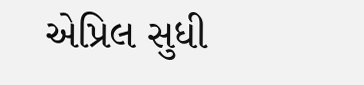એપ્રિલ સુધી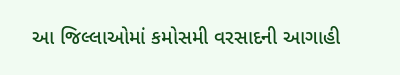આ જિલ્લાઓમાં કમોસમી વરસાદની આગાહી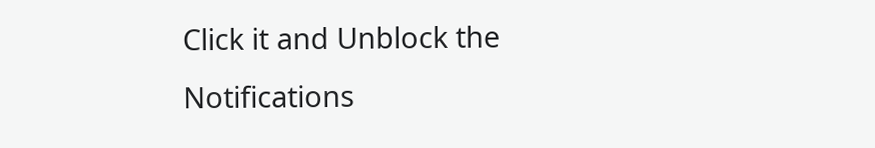Click it and Unblock the Notifications